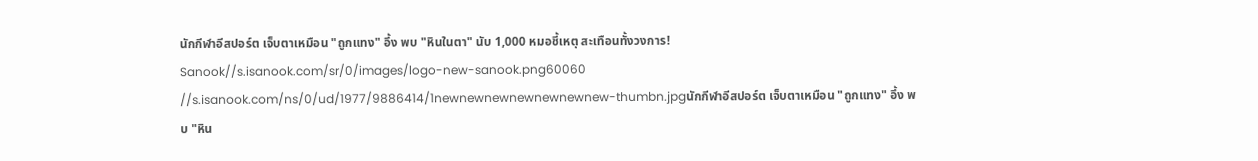นักกีฬาอีสปอร์ต เจ็บตาเหมือน "ถูกแทง" อึ้ง พบ "หินในตา" นับ 1,000 หมอชี้เหตุ สะเทือนทั้งวงการ!
Sanook//s.isanook.com/sr/0/images/logo-new-sanook.png60060
//s.isanook.com/ns/0/ud/1977/9886414/1newnewnewnewnewnewnew-thumbn.jpgนักกีฬาอีสปอร์ต เจ็บตาเหมือน "ถูกแทง" อึ้ง พบ "หิน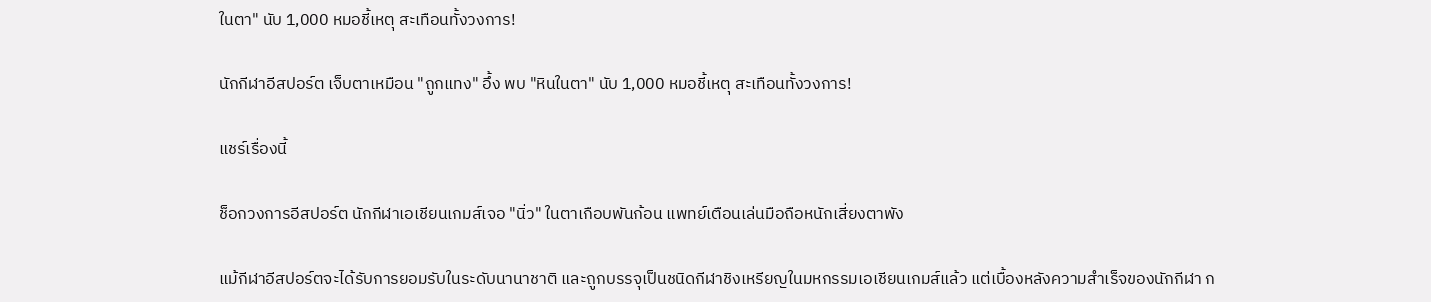ในตา" นับ 1,000 หมอชี้เหตุ สะเทือนทั้งวงการ!

นักกีฬาอีสปอร์ต เจ็บตาเหมือน "ถูกแทง" อึ้ง พบ "หินในตา" นับ 1,000 หมอชี้เหตุ สะเทือนทั้งวงการ!

แชร์เรื่องนี้

ช็อกวงการอีสปอร์ต นักกีฬาเอเชียนเกมส์เจอ "นิ่ว" ในตาเกือบพันก้อน แพทย์เตือนเล่นมือถือหนักเสี่ยงตาพัง

แม้กีฬาอีสปอร์ตจะได้รับการยอมรับในระดับนานาชาติ และถูกบรรจุเป็นชนิดกีฬาชิงเหรียญในมหกรรมเอเชียนเกมส์แล้ว แต่เบื้องหลังความสำเร็จของนักกีฬา ก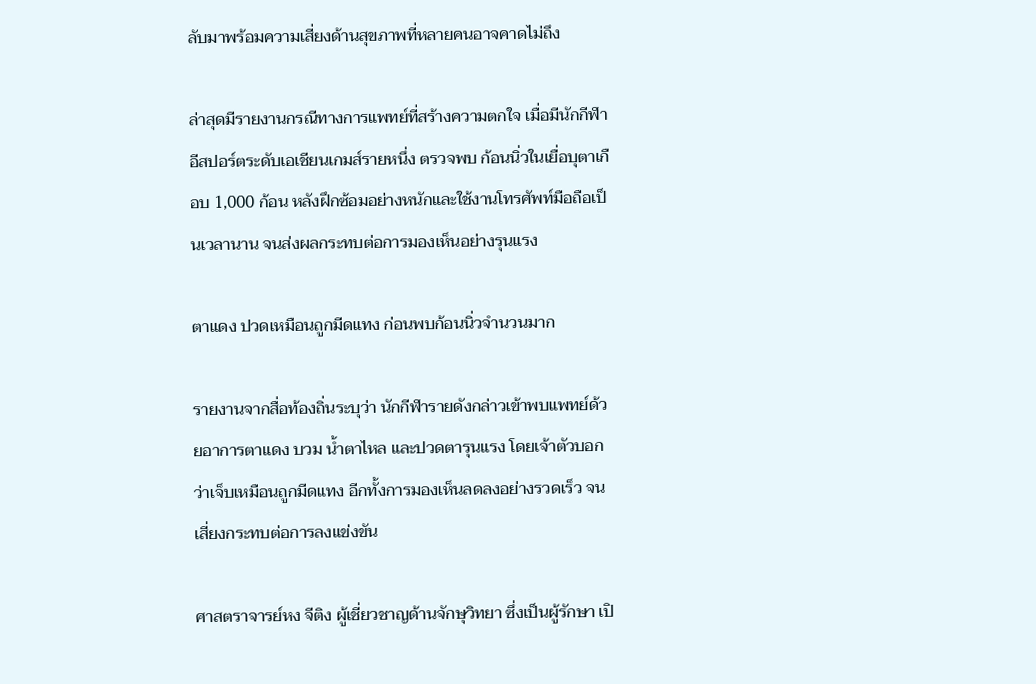ลับมาพร้อมความเสี่ยงด้านสุขภาพที่หลายคนอาจคาดไม่ถึง

ล่าสุดมีรายงานกรณีทางการแพทย์ที่สร้างความตกใจ เมื่อมีนักกีฬาอีสปอร์ตระดับเอเชียนเกมส์รายหนึ่ง ตรวจพบ ก้อนนิ่วในเยื่อบุตาเกือบ 1,000 ก้อน หลังฝึกซ้อมอย่างหนักและใช้งานโทรศัพท์มือถือเป็นเวลานาน จนส่งผลกระทบต่อการมองเห็นอย่างรุนแรง

ตาแดง ปวดเหมือนถูกมีดแทง ก่อนพบก้อนนิ่วจำนวนมาก

รายงานจากสื่อท้องถิ่นระบุว่า นักกีฬารายดังกล่าวเข้าพบแพทย์ด้วยอาการตาแดง บวม น้ำตาไหล และปวดตารุนแรง โดยเจ้าตัวบอกว่าเจ็บเหมือนถูกมีดแทง อีกทั้งการมองเห็นลดลงอย่างรวดเร็ว จนเสี่ยงกระทบต่อการลงแข่งขัน

ศาสตราจารย์หง จีติง ผู้เชี่ยวชาญด้านจักษุวิทยา ซึ่งเป็นผู้รักษา เปิ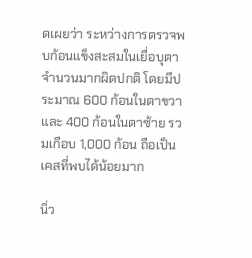ดเผยว่า ระหว่างการตรวจพบก้อนแข็งสะสมในเยื่อบุตาจำนวนมากผิดปกติ โดยมีประมาณ 600 ก้อนในตาขวา และ 400 ก้อนในตาซ้าย รวมเกือบ 1,000 ก้อน ถือเป็นเคสที่พบได้น้อยมาก

นิ่ว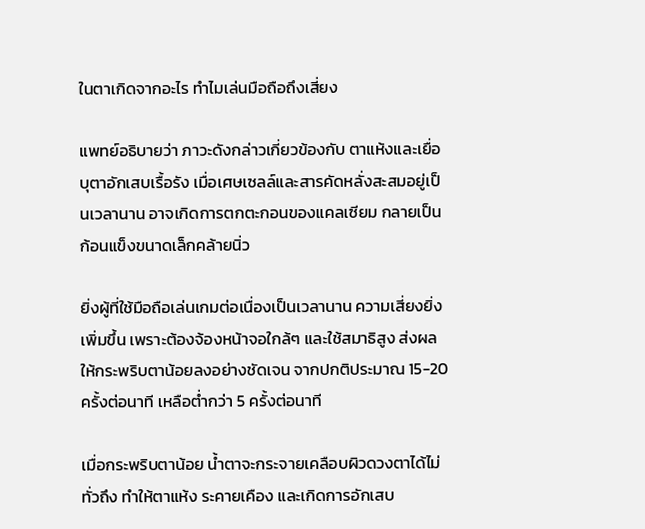ในตาเกิดจากอะไร ทำไมเล่นมือถือถึงเสี่ยง

แพทย์อธิบายว่า ภาวะดังกล่าวเกี่ยวข้องกับ ตาแห้งและเยื่อบุตาอักเสบเรื้อรัง เมื่อเศษเซลล์และสารคัดหลั่งสะสมอยู่เป็นเวลานาน อาจเกิดการตกตะกอนของแคลเซียม กลายเป็นก้อนแข็งขนาดเล็กคล้ายนิ่ว

ยิ่งผู้ที่ใช้มือถือเล่นเกมต่อเนื่องเป็นเวลานาน ความเสี่ยงยิ่งเพิ่มขึ้น เพราะต้องจ้องหน้าจอใกล้ๆ และใช้สมาธิสูง ส่งผลให้กระพริบตาน้อยลงอย่างชัดเจน จากปกติประมาณ 15-20 ครั้งต่อนาที เหลือต่ำกว่า 5 ครั้งต่อนาที

เมื่อกระพริบตาน้อย น้ำตาจะกระจายเคลือบผิวดวงตาได้ไม่ทั่วถึง ทำให้ตาแห้ง ระคายเคือง และเกิดการอักเสบ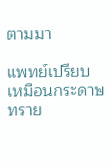ตามมา

แพทย์เปรียบเหมือนกระดาษทราย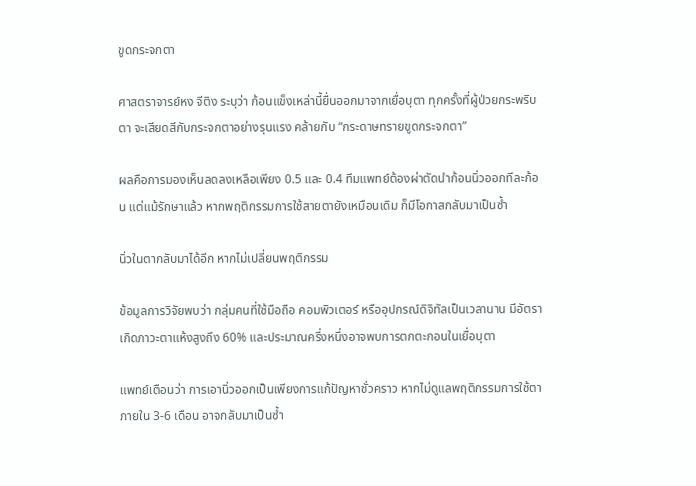ขูดกระจกตา

ศาสตราจารย์หง จีติง ระบุว่า ก้อนแข็งเหล่านี้ยื่นออกมาจากเยื่อบุตา ทุกครั้งที่ผู้ป่วยกระพริบตา จะเสียดสีกับกระจกตาอย่างรุนแรง คล้ายกับ “กระดาษทรายขูดกระจกตา”

ผลคือการมองเห็นลดลงเหลือเพียง 0.5 และ 0.4 ทีมแพทย์ต้องผ่าตัดนำก้อนนิ่วออกทีละก้อน แต่แม้รักษาแล้ว หากพฤติกรรมการใช้สายตายังเหมือนเดิม ก็มีโอกาสกลับมาเป็นซ้ำ

นิ่วในตากลับมาได้อีก หากไม่เปลี่ยนพฤติกรรม

ข้อมูลการวิจัยพบว่า กลุ่มคนที่ใช้มือถือ คอมพิวเตอร์ หรืออุปกรณ์ดิจิทัลเป็นเวลานาน มีอัตราเกิดภาวะตาแห้งสูงถึง 60% และประมาณครึ่งหนึ่งอาจพบการตกตะกอนในเยื่อบุตา

แพทย์เตือนว่า การเอานิ่วออกเป็นเพียงการแก้ปัญหาชั่วคราว หากไม่ดูแลพฤติกรรมการใช้ตา ภายใน 3-6 เดือน อาจกลับมาเป็นซ้ำ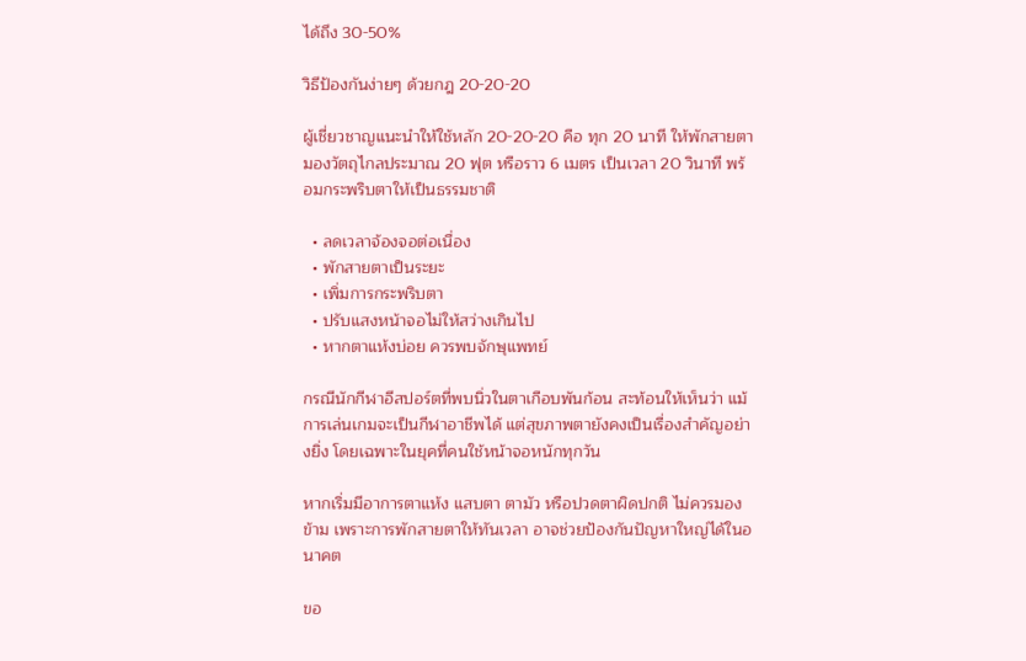ได้ถึง 30-50%

วิธีป้องกันง่ายๆ ด้วยกฎ 20-20-20

ผู้เชี่ยวชาญแนะนำให้ใช้หลัก 20-20-20 คือ ทุก 20 นาที ให้พักสายตา มองวัตถุไกลประมาณ 20 ฟุต หรือราว 6 เมตร เป็นเวลา 20 วินาที พร้อมกระพริบตาให้เป็นธรรมชาติ

  • ลดเวลาจ้องจอต่อเนื่อง
  • พักสายตาเป็นระยะ
  • เพิ่มการกระพริบตา
  • ปรับแสงหน้าจอไม่ให้สว่างเกินไป
  • หากตาแห้งบ่อย ควรพบจักษุแพทย์

กรณีนักกีฬาอีสปอร์ตที่พบนิ่วในตาเกือบพันก้อน สะท้อนให้เห็นว่า แม้การเล่นเกมจะเป็นกีฬาอาชีพได้ แต่สุขภาพตายังคงเป็นเรื่องสำคัญอย่างยิ่ง โดยเฉพาะในยุคที่คนใช้หน้าจอหนักทุกวัน

หากเริ่มมีอาการตาแห้ง แสบตา ตามัว หรือปวดตาผิดปกติ ไม่ควรมองข้าม เพราะการพักสายตาให้ทันเวลา อาจช่วยป้องกันปัญหาใหญ่ได้ในอนาคต

ขอ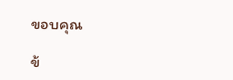ขอบคุณ

ข้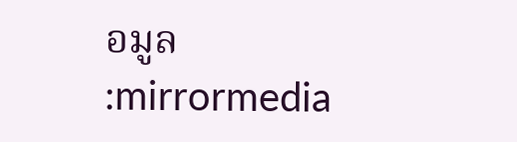อมูล :mirrormedia